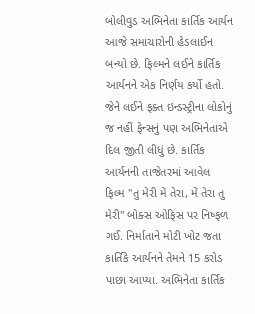બોલીવુડ અભિનેતા કાર્તિક આર્યન આજે સમાચારોની હેડલાઈન બન્યો છે. ફિલ્મને લઈને કાર્તિક આર્યનને એક નિર્ણય કર્યો હતો. જેને લઈને ફક્ત ઇન્ડસ્ટ્રીના લોકોનું જ નહીં ફેન્સનું પણ અભિનેતાએ દિલ જીતી લીધું છે. કાર્તિક આર્યનની તાજેતરમાં આવેલ ફિલ્મ "તુ મેરી મેં તેરા, મેં તેરા તુ મેરી" બોક્સ ઓફિસ પર નિષ્ફળ ગઈ. નિર્માતાને મોટી ખોટ જતા કાર્તિકે આર્યનને તેમને 15 કરોડ પાછા આપ્યા. અભિનેતા કાર્તિક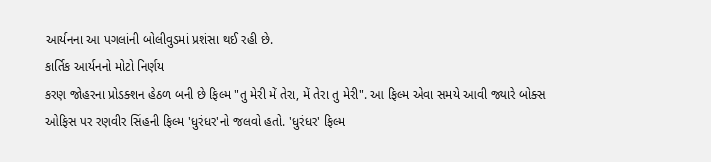આર્યનના આ પગલાંની બોલીવુડમાં પ્રશંસા થઈ રહી છે.
કાર્તિક આર્યનનો મોટો નિર્ણય
કરણ જોહરના પ્રોડક્શન હેઠળ બની છે ફિલ્મ "તુ મેરી મેં તેરા, મેં તેરા તુ મેરી". આ ફિલ્મ એવા સમયે આવી જ્યારે બોક્સ ઓફિસ પર રણવીર સિંહની ફિલ્મ 'ધુરંધર'નો જલવો હતો. 'ધુરંધર' ફિલ્મ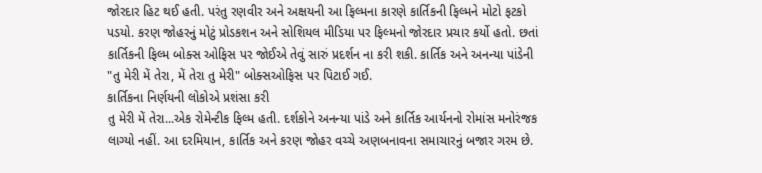જોરદાર હિટ થઈ હતી. પરંતુ રણવીર અને અક્ષયની આ ફિલ્મના કારણે કાર્તિકની ફિલ્મને મોટો ફટકો પડયો. કરણ જોહરનું મોટું પ્રોડકશન અને સોશિયલ મીડિયા પર ફિલ્મનો જોરદાર પ્રચાર કર્યો હતો. છતાં કાર્તિકની ફિલ્મ બોક્સ ઓફિસ પર જોઈએ તેવું સારું પ્રદર્શન ના કરી શકી. કાર્તિક અને અનન્યા પાંડેની "તુ મેરી મેં તેરા, મેં તેરા તુ મેરી" બોક્સઓફિસ પર પિટાઈ ગઈ.
કાર્તિકના નિર્ણયની લોકોએ પ્રશંસા કરી
તુ મેરી મેં તેરા...એક રોમેન્ટીક ફિલ્મ હતી. દર્શકોને અનન્યા પાંડે અને કાર્તિક આર્યનનો રોમાંસ મનોરંજક લાગ્યો નહીં. આ દરમિયાન, કાર્તિક અને કરણ જોહર વચ્ચે અણબનાવના સમાચારનું બજાર ગરમ છે.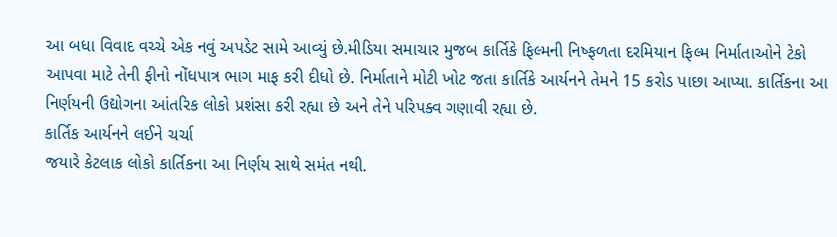આ બધા વિવાદ વચ્ચે એક નવું અપડેટ સામે આવ્યું છે.મીડિયા સમાચાર મુજબ કાર્તિકે ફિલ્મની નિષ્ફળતા દરમિયાન ફિલ્મ નિર્માતાઓને ટેકો આપવા માટે તેની ફીનો નોંધપાત્ર ભાગ માફ કરી દીધો છે. નિર્માતાને મોટી ખોટ જતા કાર્તિકે આર્યનને તેમને 15 કરોડ પાછા આપ્યા. કાર્તિકના આ નિર્ણયની ઉદ્યોગના આંતરિક લોકો પ્રશંસા કરી રહ્યા છે અને તેને પરિપક્વ ગણાવી રહ્યા છે.
કાર્તિક આર્યનને લઈને ચર્ચા
જયારે કેટલાક લોકો કાર્તિકના આ નિર્ણય સાથે સમંત નથી.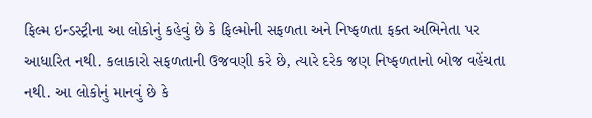ફિલ્મ ઇન્ડસ્ટ્રીના આ લોકોનું કહેવું છે કે ફિલ્મોની સફળતા અને નિષ્ફળતા ફક્ત અભિનેતા પર આધારિત નથી. કલાકારો સફળતાની ઉજવણી કરે છે, ત્યારે દરેક જણ નિષ્ફળતાનો બોજ વહેંચતા નથી. આ લોકોનું માનવું છે કે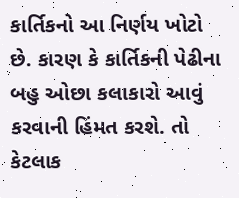કાર્તિકનો આ નિર્ણય ખોટો છે. કારણ કે કાર્તિકની પેઢીના બહુ ઓછા કલાકારો આવું કરવાની હિંમત કરશે. તો કેટલાક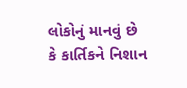લોકોનું માનવું છે કે કાર્તિકને નિશાન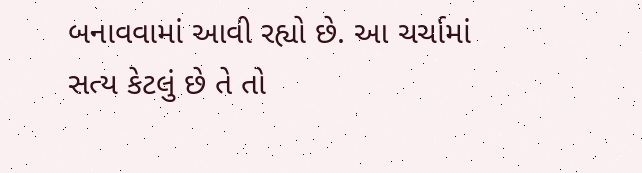બનાવવામાં આવી રહ્યો છે. આ ચર્ચામાં સત્ય કેટલું છે તે તો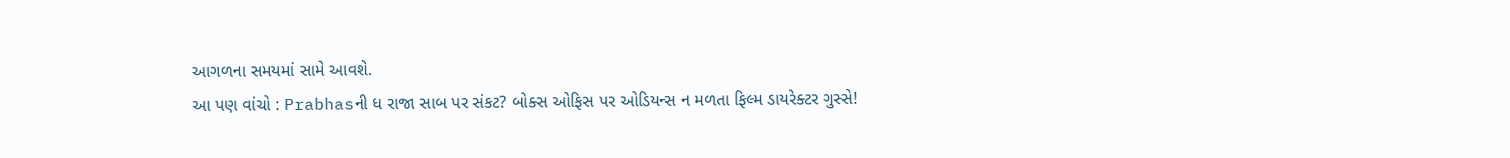આગળના સમયમાં સામે આવશે.
આ પણ વાંચો : Prabhasની ધ રાજા સાબ પર સંકટ? બોક્સ ઓફિસ પર ઓડિયન્સ ન મળતા ફિલ્મ ડાયરેક્ટર ગુસ્સે!